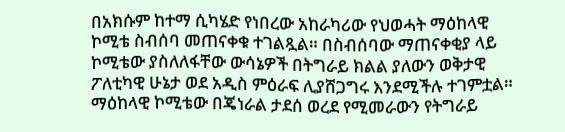በአክሱም ከተማ ሲካሄድ የነበረው አከራካሪው የህወሓት ማዕከላዊ ኮሚቴ ስብሰባ መጠናቀቁ ተገልጿል። በስብሰባው ማጠናቀቂያ ላይ ኮሚቴው ያስለለፋቸው ውሳኔዎች በትግራይ ክልል ያለውን ወቅታዊ ፖለቲካዊ ሁኔታ ወደ አዲስ ምዕራፍ ሊያሸጋግሩ እንደሚችሉ ተገምቷል።
ማዕከላዊ ኮሚቴው በጄነራል ታደሰ ወረደ የሚመራውን የትግራይ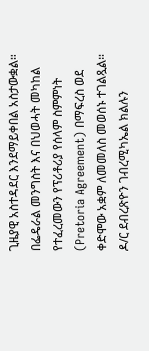ጊዜያዊ አስተዳደር እንደማይቀበል አስታውቋል።
በፌዴራል መንግስት እና በህወሓት መካከል የተፈረመውን የፕሪቶሪያ የሰላም ስምምነት (Pretoria Agreement) በማፍረስ ወደ ቀድሞው አቋም ለመመለስ መወሰኑ ተገልጿል።
ዶ/ር ደብረጽዮን ገብረሚካኤል ክልሉን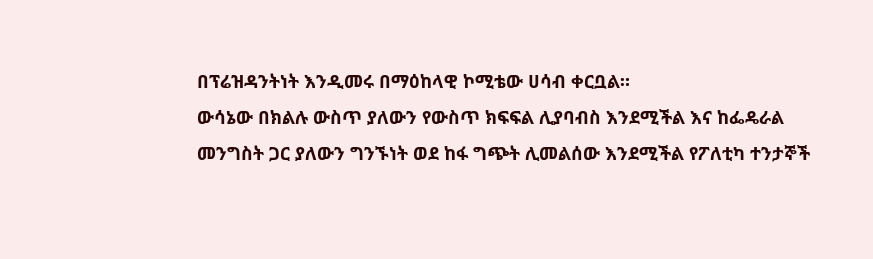በፕሬዝዳንትነት እንዲመሩ በማዕከላዊ ኮሚቴው ሀሳብ ቀርቧል።
ውሳኔው በክልሉ ውስጥ ያለውን የውስጥ ክፍፍል ሊያባብስ እንደሚችል እና ከፌዴራል መንግስት ጋር ያለውን ግንኙነት ወደ ከፋ ግጭት ሊመልሰው እንደሚችል የፖለቲካ ተንታኞች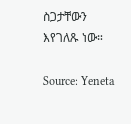ስጋታቸውን እየገለጹ ነው።

Source: Yeneta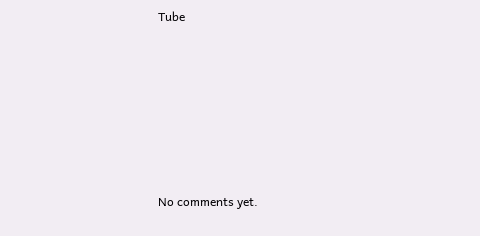Tube









No comments yet.